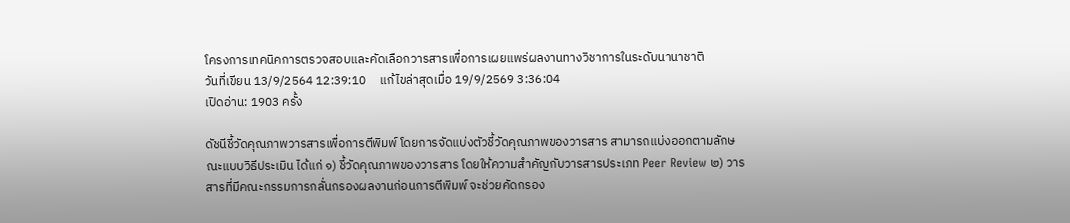โครงการเทคนิคการตรวจสอบและคัดเลือกวารสารเพื่อการเผยแพร่ผลงานทางวิชาการในระดับนานาชาติ
วันที่เขียน 13/9/2564 12:39:10     แก้ไขล่าสุดเมื่อ 19/9/2569 3:36:04
เปิดอ่าน: 1903 ครั้ง

ดัชนีชี้วัดคุณภาพวารสารเพื่อการตีพิมพ์ โดยการจัดแบ่งตัวชี้วัดคุณภาพของวารสาร สามารถแบ่งออกตามลักษณะแบบวิธีประเมิน ได้แก่ ๑) ชี้วัดคุณภาพของวารสาร โดยให้ความสำคัญกับวารสารประเภท Peer Review ๒) วารสารที่มีคณะกรรมการกลั่นกรองผลงานก่อนการตีพิมพ์ จะช่วยคัดกรอง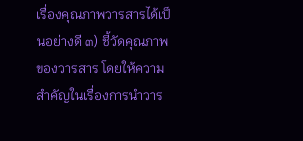เรื่องคุณภาพวารสารได้เป็นอย่างดี ๓) ชี้วัดคุณภาพของวารสาร โดยให้ความสำคัญในเรื่องการนำวาร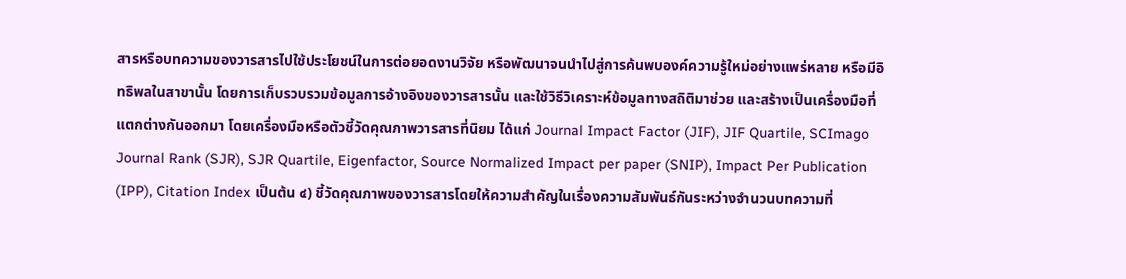สารหรือบทความของวารสารไปใช้ประโยชน์ในการต่อยอดงานวิจัย หรือพัฒนาจนนำไปสู่การค้นพบองค์ความรู้ใหม่อย่างแพร่หลาย หรือมีอิทธิพลในสาขานั้น โดยการเก็บรวบรวมข้อมูลการอ้างอิงของวารสารนั้น และใช้วิธีวิเคราะห์ข้อมูลทางสถิติมาช่วย และสร้างเป็นเครื่องมือที่แตกต่างกันออกมา โดยเครื่องมือหรือตัวชี้วัดคุณภาพวารสารที่นิยม ได้แก่ Journal Impact Factor (JIF), JIF Quartile, SCImago Journal Rank (SJR), SJR Quartile, Eigenfactor, Source Normalized Impact per paper (SNIP), Impact Per Publication (IPP), Citation Index เป็นต้น ๔) ชี้วัดคุณภาพของวารสารโดยให้ความสำคัญในเรื่องความสัมพันธ์กันระหว่างจำนวนบทความที่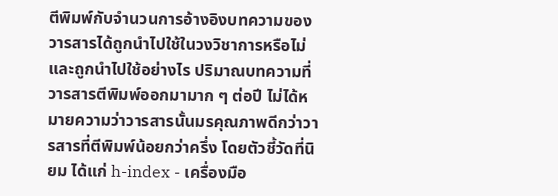ตีพิมพ์กับจำนวนการอ้างอิงบทความของวารสารได้ถูกนำไปใช้ในวงวิชาการหรือไม่ และถูกนำไปใช้อย่างไร ปริมาณบทความที่วารสารตีพิมพ์ออกมามาก ๆ ต่อปี ไม่ได้หมายความว่าวารสารนั้นมรคุณภาพดีกว่าวารสารที่ตีพิมพ์น้อยกว่าครึ่ง โดยตัวชี้วัดที่นิยม ได้แก่ h-index - เครื่องมือ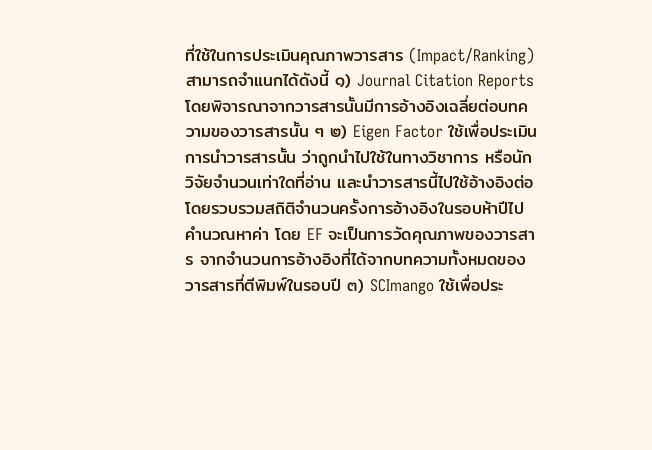ที่ใช้ในการประเมินคุณภาพวารสาร (Impact/Ranking) สามารถจำแนกได้ดังนี้ ๑) Journal Citation Reports โดยพิจารณาจากวารสารนั้นมีการอ้างอิงเฉลี่ยต่อบทความของวารสารนั้น ๆ ๒) Eigen Factor ใช้เพื่อประเมินการนำวารสารนั้น ว่าถูกนำไปใช้ในทางวิชาการ หรือนักวิจัยจำนวนเท่าใดที่อ่าน และนำวารสารนี้ไปใช้อ้างอิงต่อ โดยรวบรวมสถิติจำนวนครั้งการอ้างอิงในรอบห้าปีไปคำนวณหาค่า โดย EF จะเป็นการวัดคุณภาพของวารสาร จากจำนวนการอ้างอิงที่ได้จากบทความทั้งหมดของวารสารที่ตีพิมพ์ในรอบปี ๓) SCImango ใช้เพื่อประ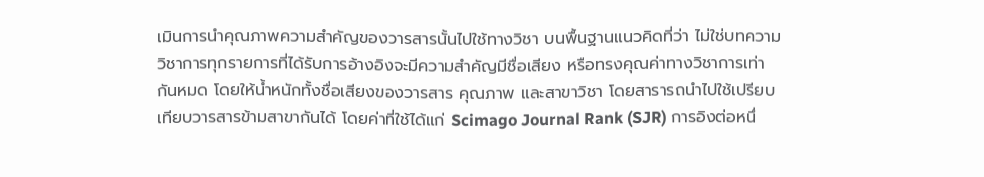เมินการนำคุณภาพความสำคัญของวารสารนั้นไปใช้ทางวิชา บนพื้นฐานแนวคิดที่ว่า ไม่ใช่บทความวิชาการทุกรายการที่ได้รับการอ้างอิงจะมีความสำคัญมีชื่อเสียง หรือทรงคุณค่าทางวิชาการเท่ากันหมด โดยให้น้ำหนักทั้งชื่อเสียงของวารสาร คุณภาพ และสาขาวิชา โดยสารารถนำไปใช้เปรียบเทียบวารสารข้ามสาขากันได้ โดยค่าที่ใช้ได้แก่ Scimago Journal Rank (SJR) การอิงต่อหนึ่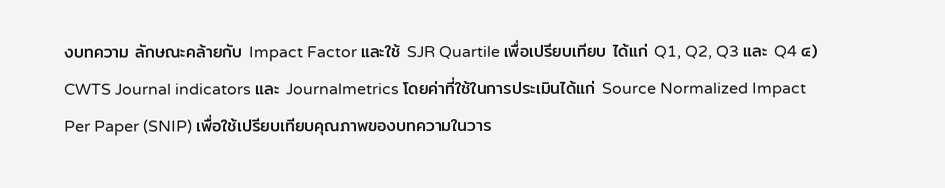งบทความ ลักษณะคล้ายกับ Impact Factor และใช้ SJR Quartile เพื่อเปรียบเทียบ ได้แก่ Q1, Q2, Q3 และ Q4 ๔) CWTS Journal indicators และ Journalmetrics โดยค่าที่ใช้ในการประเมินได้แก่ Source Normalized Impact Per Paper (SNIP) เพื่อใช้เปรียบเทียบคุณภาพของบทความในวาร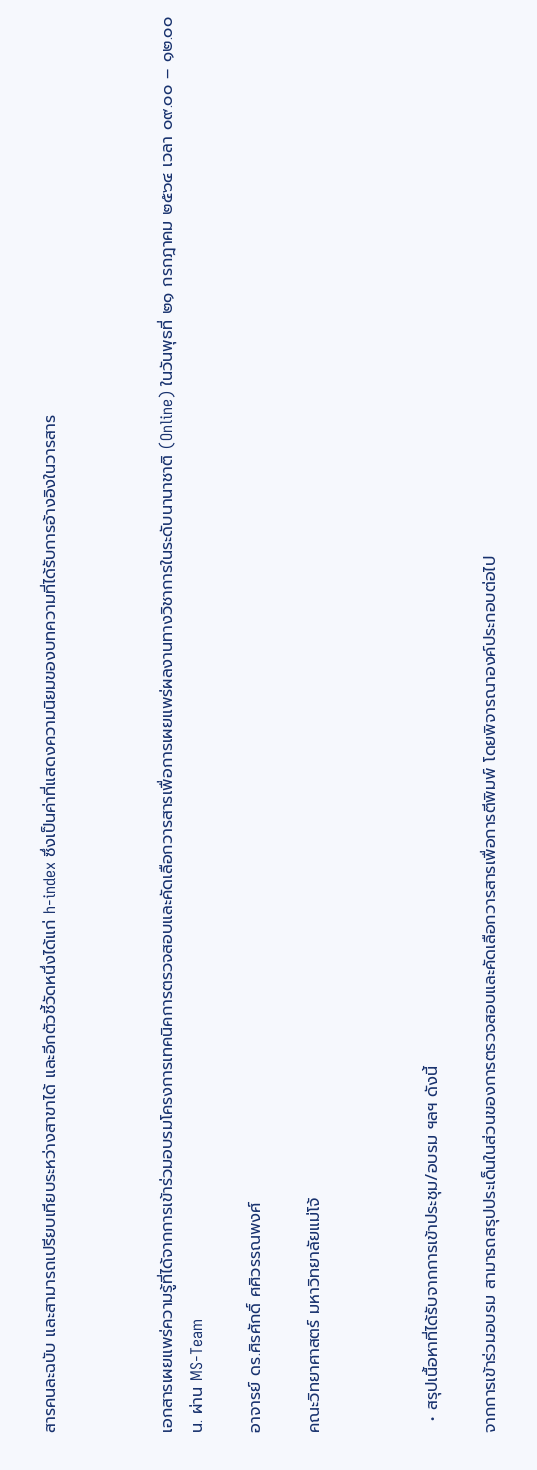สารคนละฉบับ และสามารถเปรียบเทียบระหว่างสาขาได้ และอีกตัวชี้วัดหนึ่งได้แก่ h-index ซึ่งเป็นค่าที่แสดงความนิยมของบทความที่ได้รับการอ้างอิงในวารสาร



เอกสารเผยแพร่ความรู้ที่ได้จากการเข้าร่วมอบรมโครงการเทคนิคการตรวจสอบและคัดเลือกวารสารเพื่อการเผยแพร่ผลงานทางวิชาการในระดับนานาชาติ (Online) ในวันพุธที่ ๒๑ กรกฎาคม ๒๕๖๔ เวลา ๐๙.๐๐ – ๑๒.๐๐ น. ผ่าน MS-Team

อาจารย์ ดร.ศิรศักดิ์ ศศิวรรณพงศ์

คณะวิทยาศาสตร์ มหาวิทยาลัยแม่โจ้



  • สรุปเนื้อหาที่ได้รับจากการเข้าประชุม/อบรม ฯลฯ ดังนี้

จากการเข้าร่วมอบรม สามารถสรุปประเด็นในส่วนของการตรวจสอบและคัดเลือกวารสารเพื่อการตีพิมพ์ โดยพิจารณาองค์ประกอบต่อไป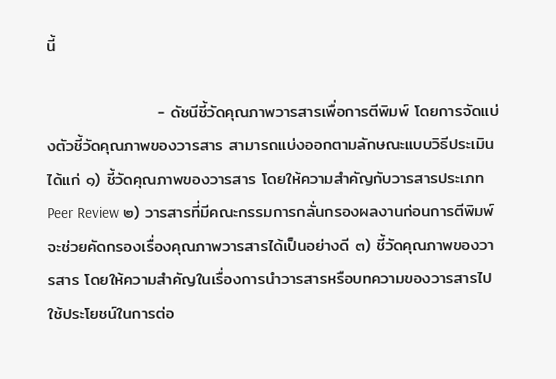นี้

                   - ดัชนีชี้วัดคุณภาพวารสารเพื่อการตีพิมพ์ โดยการจัดแบ่งตัวชี้วัดคุณภาพของวารสาร สามารถแบ่งออกตามลักษณะแบบวิธีประเมิน ได้แก่ ๑) ชี้วัดคุณภาพของวารสาร โดยให้ความสำคัญกับวารสารประเภท Peer Review ๒) วารสารที่มีคณะกรรมการกลั่นกรองผลงานก่อนการตีพิมพ์ จะช่วยคัดกรองเรื่องคุณภาพวารสารได้เป็นอย่างดี ๓) ชี้วัดคุณภาพของวารสาร โดยให้ความสำคัญในเรื่องการนำวารสารหรือบทความของวารสารไปใช้ประโยชน์ในการต่อ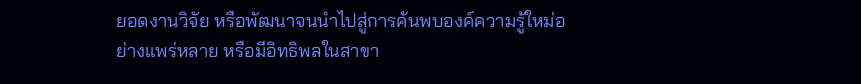ยอดงานวิจัย หรือพัฒนาจนนำไปสู่การค้นพบองค์ความรู้ใหม่อย่างแพร่หลาย หรือมีอิทธิพลในสาขา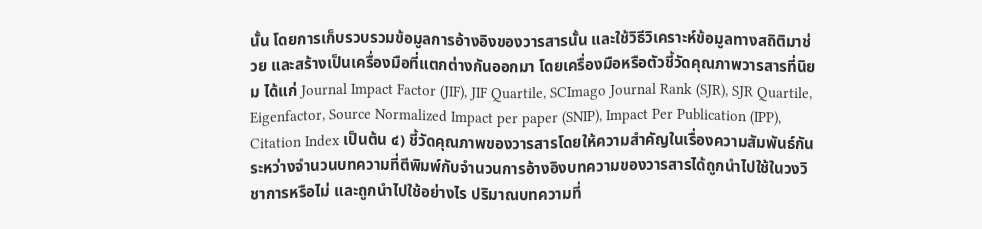นั้น โดยการเก็บรวบรวมข้อมูลการอ้างอิงของวารสารนั้น และใช้วิธีวิเคราะห์ข้อมูลทางสถิติมาช่วย และสร้างเป็นเครื่องมือที่แตกต่างกันออกมา โดยเครื่องมือหรือตัวชี้วัดคุณภาพวารสารที่นิยม ได้แก่ Journal Impact Factor (JIF), JIF Quartile, SCImago Journal Rank (SJR), SJR Quartile, Eigenfactor, Source Normalized Impact per paper (SNIP), Impact Per Publication (IPP), Citation Index เป็นต้น ๔) ชี้วัดคุณภาพของวารสารโดยให้ความสำคัญในเรื่องความสัมพันธ์กันระหว่างจำนวนบทความที่ตีพิมพ์กับจำนวนการอ้างอิงบทความของวารสารได้ถูกนำไปใช้ในวงวิชาการหรือไม่ และถูกนำไปใช้อย่างไร ปริมาณบทความที่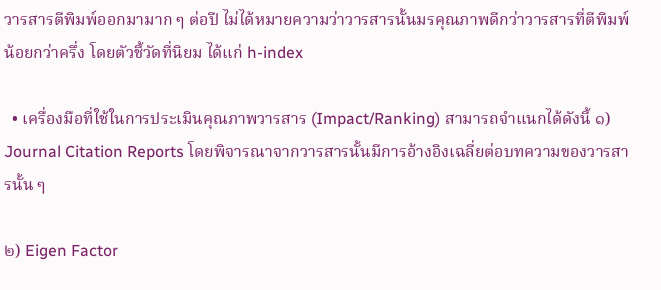วารสารตีพิมพ์ออกมามาก ๆ ต่อปี ไม่ได้หมายความว่าวารสารนั้นมรคุณภาพดีกว่าวารสารที่ตีพิมพ์น้อยกว่าครึ่ง โดยตัวชี้วัดที่นิยม ได้แก่ h-index

  • เครื่องมือที่ใช้ในการประเมินคุณภาพวารสาร (Impact/Ranking) สามารถจำแนกได้ดังนี้ ๑) Journal Citation Reports โดยพิจารณาจากวารสารนั้นมีการอ้างอิงเฉลี่ยต่อบทความของวารสารนั้น ๆ

๒) Eigen Factor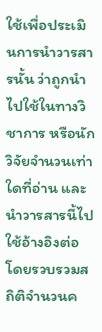ใช้เพื่อประเมินการนำวารสารนั้น ว่าถูกนำไปใช้ในทางวิชาการ หรือนักวิจัยจำนวนเท่าใดที่อ่าน และนำวารสารนี้ไปใช้อ้างอิงต่อ โดยรวบรวมสถิติจำนวนค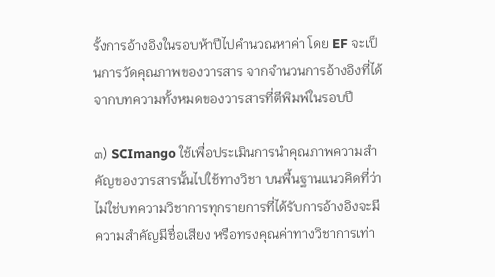รั้งการอ้างอิงในรอบห้าปีไปคำนวณหาค่า โดย EF จะเป็นการวัดคุณภาพของวารสาร จากจำนวนการอ้างอิงที่ได้จากบทความทั้งหมดของวารสารที่ตีพิมพ์ในรอบปี

๓) SCImango ใช้เพื่อประเมินการนำคุณภาพความสำคัญของวารสารนั้นไปใช้ทางวิชา บนพื้นฐานแนวคิดที่ว่า ไม่ใช่บทความวิชาการทุกรายการที่ได้รับการอ้างอิงจะมีความสำคัญมีชื่อเสียง หรือทรงคุณค่าทางวิชาการเท่า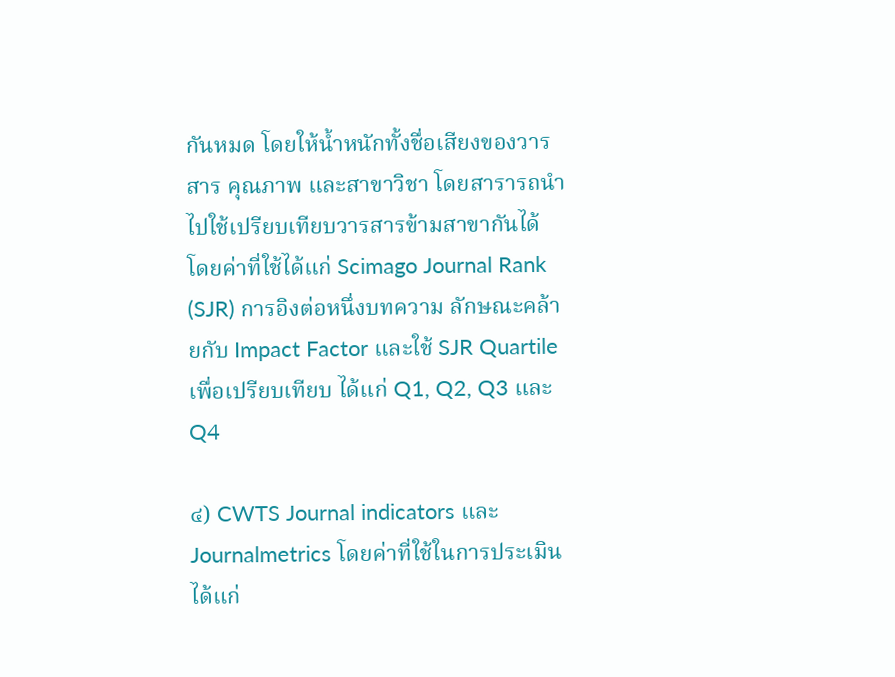กันหมด โดยให้น้ำหนักทั้งชื่อเสียงของวารสาร คุณภาพ และสาขาวิชา โดยสารารถนำไปใช้เปรียบเทียบวารสารข้ามสาขากันได้ โดยค่าที่ใช้ได้แก่ Scimago Journal Rank (SJR) การอิงต่อหนึ่งบทความ ลักษณะคล้ายกับ Impact Factor และใช้ SJR Quartile เพื่อเปรียบเทียบ ได้แก่ Q1, Q2, Q3 และ Q4

๔) CWTS Journal indicators และ Journalmetrics โดยค่าที่ใช้ในการประเมินได้แก่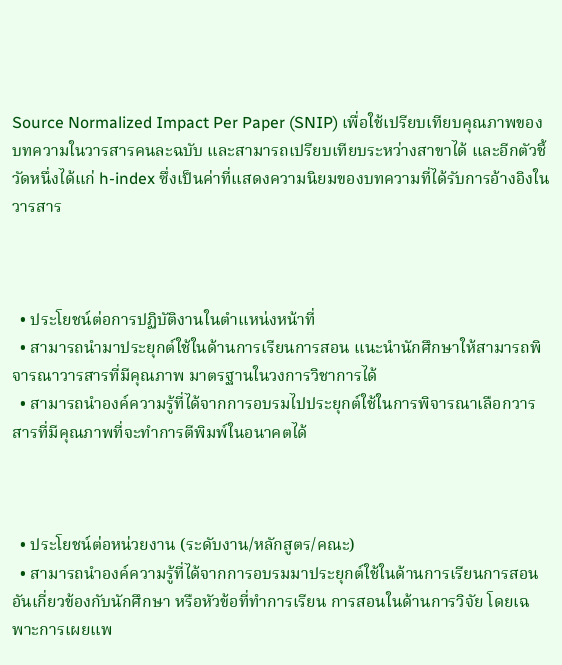Source Normalized Impact Per Paper (SNIP) เพื่อใช้เปรียบเทียบคุณภาพของบทความในวารสารคนละฉบับ และสามารถเปรียบเทียบระหว่างสาขาได้ และอีกตัวชี้วัดหนึ่งได้แก่ h-index ซึ่งเป็นค่าที่แสดงความนิยมของบทความที่ได้รับการอ้างอิงในวารสาร



  • ประโยชน์ต่อการปฏิบัติงานในตำแหน่งหน้าที่
  • สามารถนำมาประยุกต์ใช้ในด้านการเรียนการสอน แนะนำนักศึกษาให้สามารถพิจารณาวารสารที่มีคุณภาพ มาตรฐานในวงการวิชาการได้
  • สามารถนำองค์ความรู้ที่ได้จากการอบรมไปประยุกต์ใช้ในการพิจารณาเลือกวารสารที่มีคุณภาพที่จะทำการตีพิมพ์ในอนาคตได้



  • ประโยชน์ต่อหน่วยงาน (ระดับงาน/หลักสูตร/คณะ)
  • สามารถนำองค์ความรู้ที่ได้จากการอบรมมาประยุกต์ใช้ในด้านการเรียนการสอนอันเกี่ยวข้องกับนักศึกษา หรือหัวข้อที่ทำการเรียน การสอนในด้านการวิจัย โดยเฉพาะการเผยแพ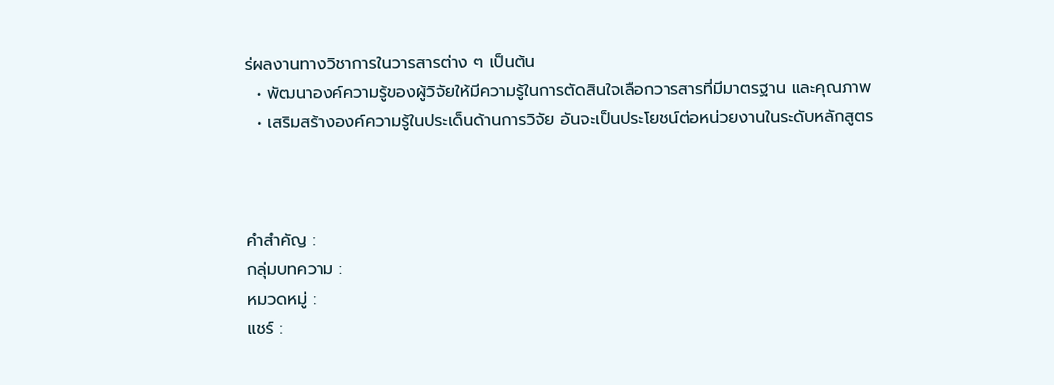ร่ผลงานทางวิชาการในวารสารต่าง ๆ เป็นต้น
  • พัฒนาองค์ความรู้ของผู้วิจัยให้มีความรู้ในการตัดสินใจเลือกวารสารที่มีมาตรฐาน และคุณภาพ
  • เสริมสร้างองค์ความรู้ในประเด็นด้านการวิจัย อันจะเป็นประโยชน์ต่อหน่วยงานในระดับหลักสูตร



คำสำคัญ :
กลุ่มบทความ :
หมวดหมู่ :
แชร์ :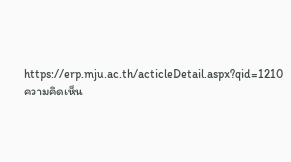https://erp.mju.ac.th/acticleDetail.aspx?qid=1210
ความคิดเห็น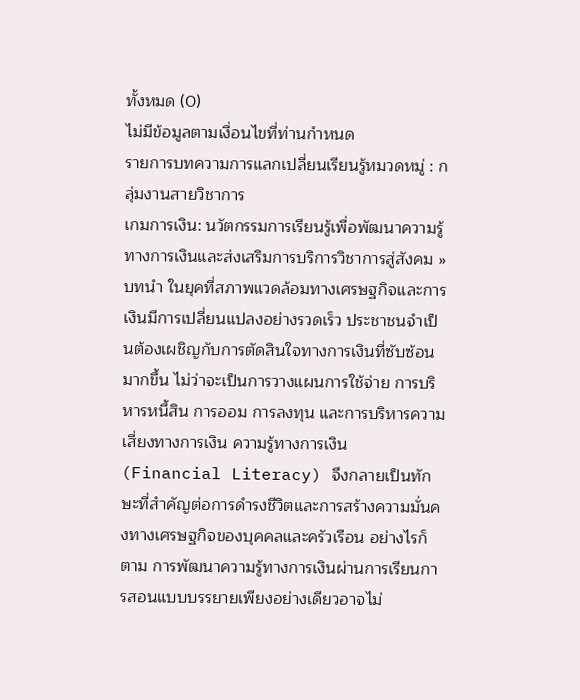ทั้งหมด (0)
ไม่มีข้อมูลตามเงื่อนไขที่ท่านกำหนด
รายการบทความการแลกเปลี่ยนเรียนรู้หมวดหมู่ : กลุ่มงานสายวิชาการ
เกมการเงิน: นวัตกรรมการเรียนรู้เพื่อพัฒนาความรู้ทางการเงินและส่งเสริมการบริการวิชาการสู่สังคม » บทนำ ในยุคที่สภาพแวดล้อมทางเศรษฐกิจและการเงินมีการเปลี่ยนแปลงอย่างรวดเร็ว ประชาชนจำเป็นต้องเผชิญกับการตัดสินใจทางการเงินที่ซับซ้อนมากขึ้น ไม่ว่าจะเป็นการวางแผนการใช้จ่าย การบริหารหนี้สิน การออม การลงทุน และการบริหารความเสี่ยงทางการเงิน ความรู้ทางการเงิน (Financial Literacy) จึงกลายเป็นทักษะที่สำคัญต่อการดำรงชีวิตและการสร้างความมั่นคงทางเศรษฐกิจของบุคคลและครัวเรือน อย่างไรก็ตาม การพัฒนาความรู้ทางการเงินผ่านการเรียนการสอนแบบบรรยายเพียงอย่างเดียวอาจไม่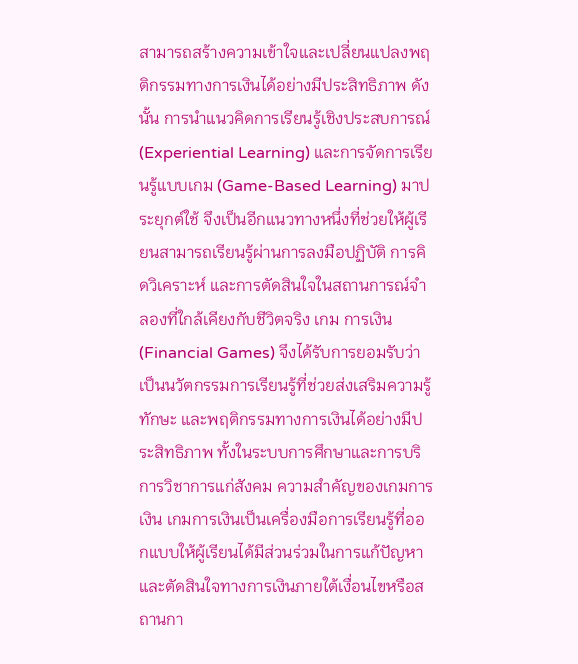สามารถสร้างความเข้าใจและเปลี่ยนแปลงพฤติกรรมทางการเงินได้อย่างมีประสิทธิภาพ ดังนั้น การนำแนวคิดการเรียนรู้เชิงประสบการณ์ (Experiential Learning) และการจัดการเรียนรู้แบบเกม (Game-Based Learning) มาประยุกต์ใช้ จึงเป็นอีกแนวทางหนึ่งที่ช่วยให้ผู้เรียนสามารถเรียนรู้ผ่านการลงมือปฏิบัติ การคิดวิเคราะห์ และการตัดสินใจในสถานการณ์จำลองที่ใกล้เคียงกับชีวิตจริง เกม การเงิน (Financial Games) จึงได้รับการยอมรับว่าเป็นนวัตกรรมการเรียนรู้ที่ช่วยส่งเสริมความรู้ ทักษะ และพฤติกรรมทางการเงินได้อย่างมีประสิทธิภาพ ทั้งในระบบการศึกษาและการบริการวิชาการแก่สังคม ความสำคัญของเกมการเงิน เกมการเงินเป็นเครื่องมือการเรียนรู้ที่ออกแบบให้ผู้เรียนได้มีส่วนร่วมในการแก้ปัญหาและตัดสินใจทางการเงินภายใต้เงื่อนไขหรือสถานกา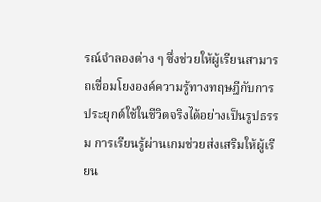รณ์จำลองต่าง ๆ ซึ่งช่วยให้ผู้เรียนสามารถเชื่อมโยงองค์ความรู้ทางทฤษฎีกับการประยุกต์ใช้ในชีวิตจริงได้อย่างเป็นรูปธรรม การเรียนรู้ผ่านเกมช่วยส่งเสริมให้ผู้เรียน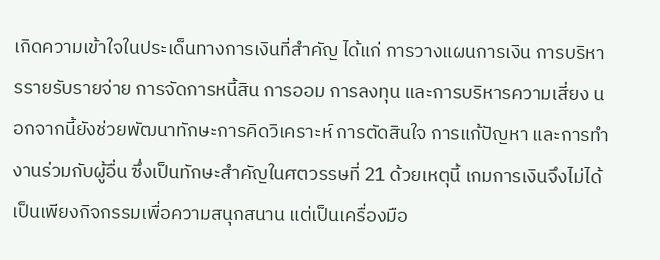เกิดความเข้าใจในประเด็นทางการเงินที่สำคัญ ได้แก่ การวางแผนการเงิน การบริหารรายรับรายจ่าย การจัดการหนี้สิน การออม การลงทุน และการบริหารความเสี่ยง นอกจากนี้ยังช่วยพัฒนาทักษะการคิดวิเคราะห์ การตัดสินใจ การแก้ปัญหา และการทำงานร่วมกับผู้อื่น ซึ่งเป็นทักษะสำคัญในศตวรรษที่ 21 ด้วยเหตุนี้ เกมการเงินจึงไม่ได้เป็นเพียงกิจกรรมเพื่อความสนุกสนาน แต่เป็นเครื่องมือ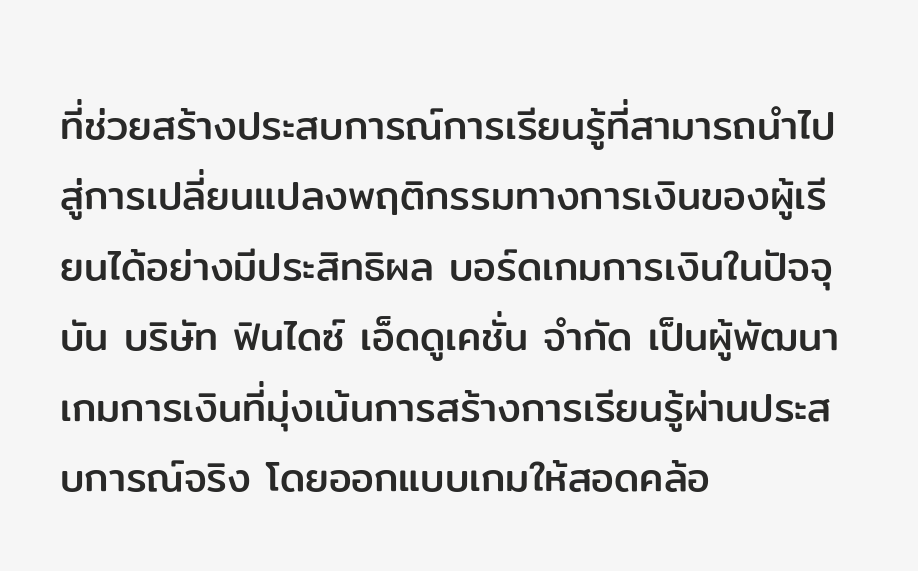ที่ช่วยสร้างประสบการณ์การเรียนรู้ที่สามารถนำไปสู่การเปลี่ยนแปลงพฤติกรรมทางการเงินของผู้เรียนได้อย่างมีประสิทธิผล บอร์ดเกมการเงินในปัจจุบัน บริษัท ฟินไดซ์ เอ็ดดูเคชั่น จำกัด เป็นผู้พัฒนาเกมการเงินที่มุ่งเน้นการสร้างการเรียนรู้ผ่านประสบการณ์จริง โดยออกแบบเกมให้สอดคล้อ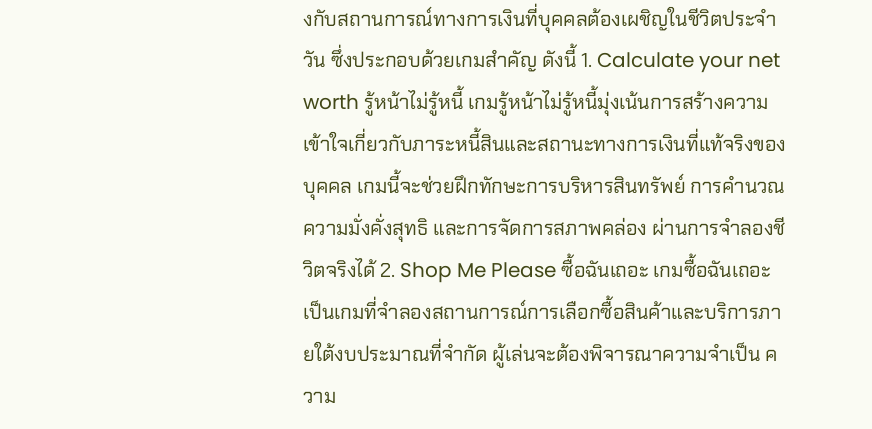งกับสถานการณ์ทางการเงินที่บุคคลต้องเผชิญในชีวิตประจำวัน ซึ่งประกอบด้วยเกมสำคัญ ดังนี้ 1. Calculate your net worth รู้หน้าไม่รู้หนี้ เกมรู้หน้าไม่รู้หนี้มุ่งเน้นการสร้างความเข้าใจเกี่ยวกับภาระหนี้สินและสถานะทางการเงินที่แท้จริงของบุคคล เกมนี้จะช่วยฝึกทักษะการบริหารสินทรัพย์ การคำนวณความมั่งคั่งสุทธิ และการจัดการสภาพคล่อง ผ่านการจำลองชีวิตจริงได้ 2. Shop Me Please ซื้อฉันเถอะ เกมซื้อฉันเถอะเป็นเกมที่จำลองสถานการณ์การเลือกซื้อสินค้าและบริการภายใต้งบประมาณที่จำกัด ผู้เล่นจะต้องพิจารณาความจำเป็น ความ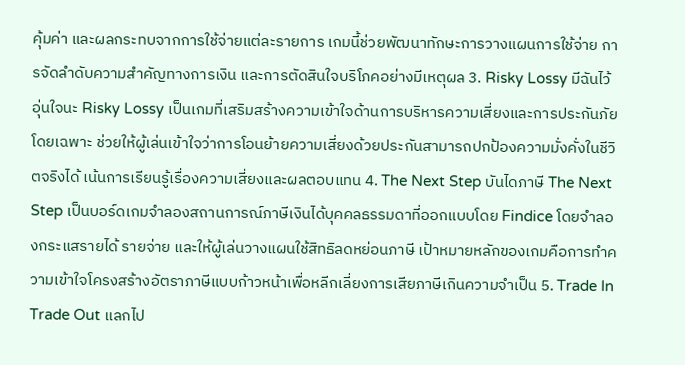คุ้มค่า และผลกระทบจากการใช้จ่ายแต่ละรายการ เกมนี้ช่วยพัฒนาทักษะการวางแผนการใช้จ่าย การจัดลำดับความสำคัญทางการเงิน และการตัดสินใจบริโภคอย่างมีเหตุผล 3. Risky Lossy มีฉันไว้ อุ่นใจนะ Risky Lossy เป็นเกมที่เสริมสร้างความเข้าใจด้านการบริหารความเสี่ยงและการประกันภัย โดยเฉพาะ ช่วยให้ผู้เล่นเข้าใจว่าการโอนย้ายความเสี่ยงด้วยประกันสามารถปกป้องความมั่งคั่งในชีวิตจริงได้ เน้นการเรียนรู้เรื่องความเสี่ยงและผลตอบแทน 4. The Next Step บันไดภาษี The Next Step เป็นบอร์ดเกมจำลองสถานการณ์ภาษีเงินได้บุคคลธรรมดาที่ออกแบบโดย Findice โดยจำลองกระแสรายได้ รายจ่าย และให้ผู้เล่นวางแผนใช้สิทธิลดหย่อนภาษี เป้าหมายหลักของเกมคือการทำความเข้าใจโครงสร้างอัตราภาษีแบบก้าวหน้าเพื่อหลีกเลี่ยงการเสียภาษีเกินความจำเป็น 5. Trade In Trade Out แลกไป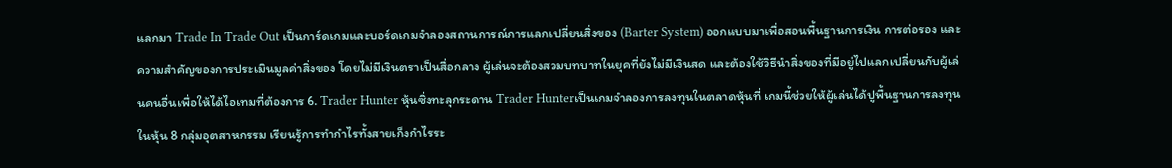แลกมา Trade In Trade Out เป็นการ์ดเกมและบอร์ดเกมจำลองสถานการณ์การแลกเปลี่ยนสิ่งของ (Barter System) ออกแบบมาเพื่อสอนพื้นฐานการเงิน การต่อรอง และความสำคัญของการประเมินมูลค่าสิ่งของ โดยไม่มีเงินตราเป็นสื่อกลาง ผู้เล่นจะต้องสวมบทบาทในยุคที่ยังไม่มีเงินสด และต้องใช้วิธีนำสิ่งของที่มีอยู่ไปแลกเปลี่ยนกับผู้เล่นคนอื่นเพื่อให้ได้ไอเทมที่ต้องการ 6. Trader Hunter หุ้นซิ่งทะลุกระดาน Trader Hunterเป็นเกมจำลองการลงทุนในตลาดหุ้นที่ เกมนี้ช่วยให้ผู้เล่นได้ปูพื้นฐานการลงทุนในหุ้น 8 กลุ่มอุตสาหกรรม เรียนรู้การทำกำไรทั้งสายเก็งกำไรระ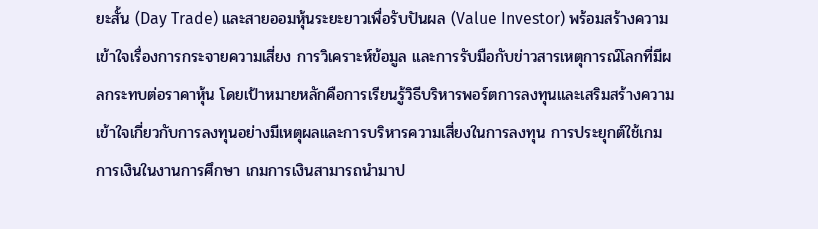ยะสั้น (Day Trade) และสายออมหุ้นระยะยาวเพื่อรับปันผล (Value Investor) พร้อมสร้างความเข้าใจเรื่องการกระจายความเสี่ยง การวิเคราะห์ข้อมูล และการรับมือกับข่าวสารเหตุการณ์โลกที่มีผลกระทบต่อราคาหุ้น โดยเป้าหมายหลักคือการเรียนรู้วิธีบริหารพอร์ตการลงทุนและเสริมสร้างความเข้าใจเกี่ยวกับการลงทุนอย่างมีเหตุผลและการบริหารความเสี่ยงในการลงทุน การประยุกต์ใช้เกมการเงินในงานการศึกษา เกมการเงินสามารถนำมาป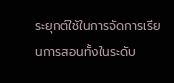ระยุกต์ใช้ในการจัดการเรียนการสอนทั้งในระดับ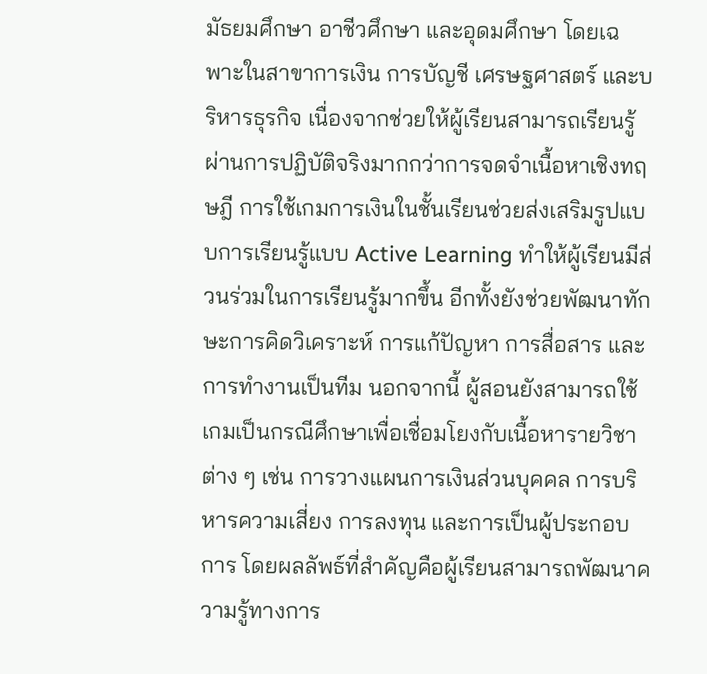มัธยมศึกษา อาชีวศึกษา และอุดมศึกษา โดยเฉพาะในสาขาการเงิน การบัญชี เศรษฐศาสตร์ และบริหารธุรกิจ เนื่องจากช่วยให้ผู้เรียนสามารถเรียนรู้ผ่านการปฏิบัติจริงมากกว่าการจดจำเนื้อหาเชิงทฤษฎี การใช้เกมการเงินในชั้นเรียนช่วยส่งเสริมรูปแบบการเรียนรู้แบบ Active Learning ทำให้ผู้เรียนมีส่วนร่วมในการเรียนรู้มากขึ้น อีกทั้งยังช่วยพัฒนาทักษะการคิดวิเคราะห์ การแก้ปัญหา การสื่อสาร และการทำงานเป็นทีม นอกจากนี้ ผู้สอนยังสามารถใช้เกมเป็นกรณีศึกษาเพื่อเชื่อมโยงกับเนื้อหารายวิชาต่าง ๆ เช่น การวางแผนการเงินส่วนบุคคล การบริหารความเสี่ยง การลงทุน และการเป็นผู้ประกอบการ โดยผลลัพธ์ที่สำคัญคือผู้เรียนสามารถพัฒนาความรู้ทางการ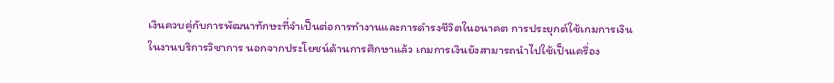เงินควบคู่กับการพัฒนาทักษะที่จำเป็นต่อการทำงานและการดำรงชีวิตในอนาคต การประยุกต์ใช้เกมการเงินในงานบริการวิชาการ นอกจากประโยชน์ด้านการศึกษาแล้ว เกมการเงินยังสามารถนำไปใช้เป็นเครื่อง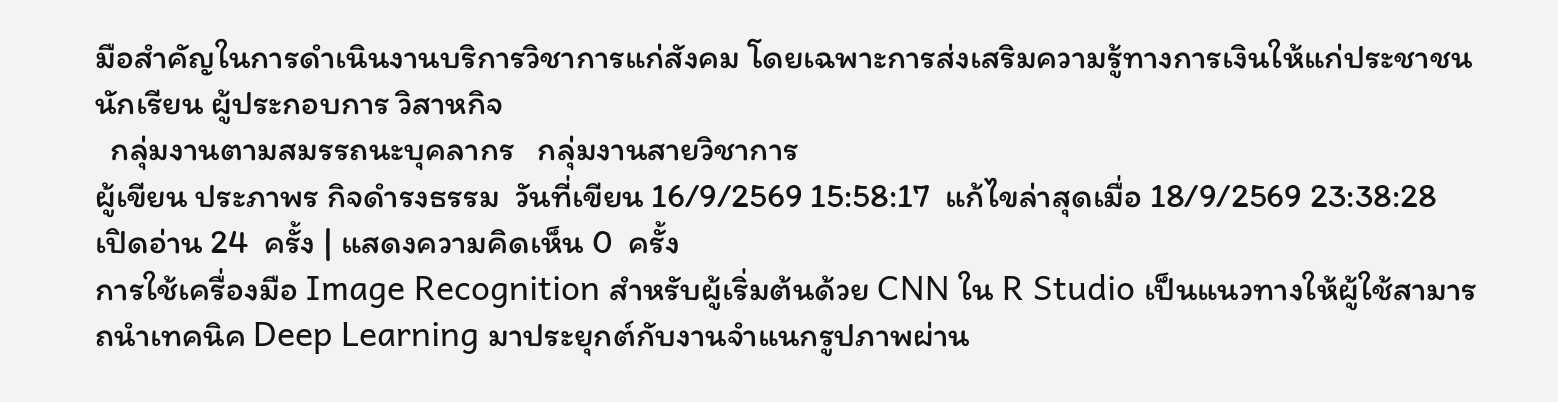มือสำคัญในการดำเนินงานบริการวิชาการแก่สังคม โดยเฉพาะการส่งเสริมความรู้ทางการเงินให้แก่ประชาชน นักเรียน ผู้ประกอบการ วิสาหกิจ
  กลุ่มงานตามสมรรถนะบุคลากร   กลุ่มงานสายวิชาการ
ผู้เขียน ประภาพร กิจดำรงธรรม  วันที่เขียน 16/9/2569 15:58:17  แก้ไขล่าสุดเมื่อ 18/9/2569 23:38:28   เปิดอ่าน 24  ครั้ง | แสดงความคิดเห็น 0  ครั้ง
การใช้เครื่องมือ Image Recognition สำหรับผู้เริ่มต้นด้วย CNN ใน R Studio เป็นแนวทางให้ผู้ใช้สามารถนำเทคนิค Deep Learning มาประยุกต์กับงานจำแนกรูปภาพผ่าน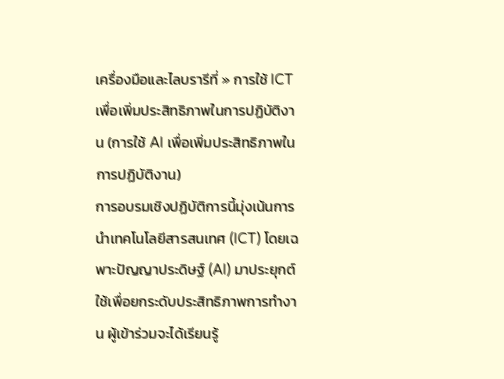เครื่องมือและไลบรารีที่ » การใช้ ICT เพื่อเพิ่มประสิทธิภาพในการปฏิบัติงาน (การใช้ AI เพื่อเพิ่มประสิทธิภาพในการปฏิบัติงาน)
การอบรมเชิงปฏิบัติการนี้มุ่งเน้นการนำเทคโนโลยีสารสนเทศ (ICT) โดยเฉพาะปัญญาประดิษฐ์ (AI) มาประยุกต์ใช้เพื่อยกระดับประสิทธิภาพการทำงาน ผู้เข้าร่วมจะได้เรียนรู้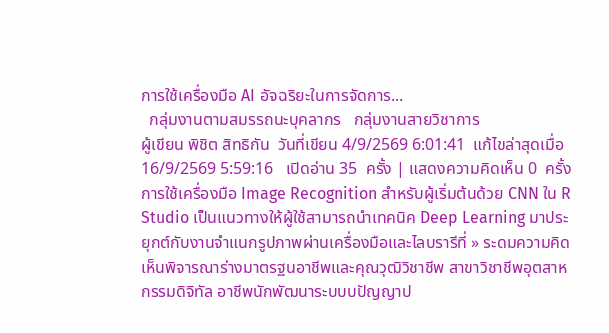การใช้เครื่องมือ AI อัจฉริยะในการจัดการ...
  กลุ่มงานตามสมรรถนะบุคลากร   กลุ่มงานสายวิชาการ
ผู้เขียน พิชิต สิทธิกัน  วันที่เขียน 4/9/2569 6:01:41  แก้ไขล่าสุดเมื่อ 16/9/2569 5:59:16   เปิดอ่าน 35  ครั้ง | แสดงความคิดเห็น 0  ครั้ง
การใช้เครื่องมือ Image Recognition สำหรับผู้เริ่มต้นด้วย CNN ใน R Studio เป็นแนวทางให้ผู้ใช้สามารถนำเทคนิค Deep Learning มาประยุกต์กับงานจำแนกรูปภาพผ่านเครื่องมือและไลบรารีที่ » ระดมความคิดเห็นพิจารณาร่างมาตรฐนอาชีพและคุณวุฒิวิชาชีพ สาขาวิชาชีพอุตสาหกรรมดิจิทัล อาชีพนักพัฒนาระบบบปัญญาป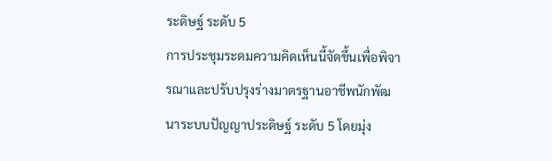ระดิษฐ์ ระดับ 5
การประชุมระดมความคิดเห็นนี้จัดขึ้นเพื่อพิจารณาและปรับปรุงร่างมาตรฐานอาชีพนักพัฒนาระบบปัญญาประดิษฐ์ ระดับ 5 โดยมุ่ง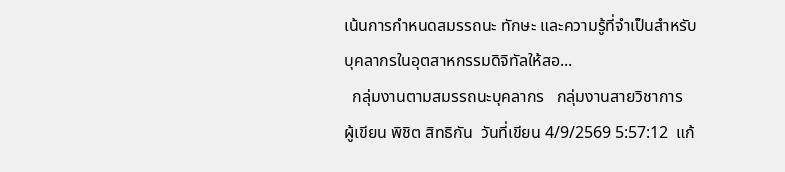เน้นการกำหนดสมรรถนะ ทักษะ และความรู้ที่จำเป็นสำหรับบุคลากรในอุตสาหกรรมดิจิทัลให้สอ...
  กลุ่มงานตามสมรรถนะบุคลากร   กลุ่มงานสายวิชาการ
ผู้เขียน พิชิต สิทธิกัน  วันที่เขียน 4/9/2569 5:57:12  แก้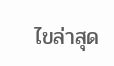ไขล่าสุด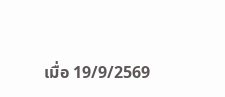เมื่อ 19/9/2569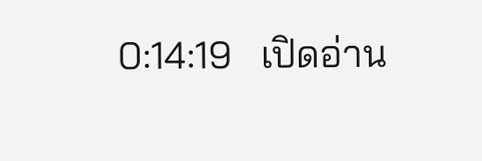0:14:19   เปิดอ่าน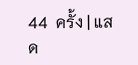44  ครั้ง | แสด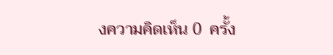งความคิดเห็น 0  ครั้ง